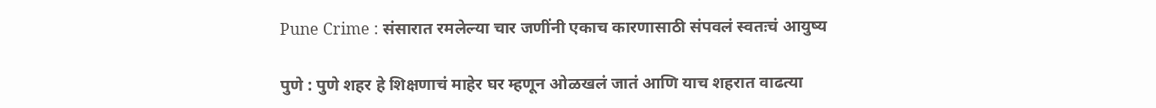Pune Crime : संसारात रमलेल्या चार जणींनी एकाच कारणासाठी संपवलं स्वतःचं आयुष्य

पुणे : पुणे शहर हे शिक्षणाचं माहेर घर म्हणून ओळखलं जातं आणि याच शहरात वाढत्या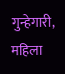गुन्हेगारी, महिला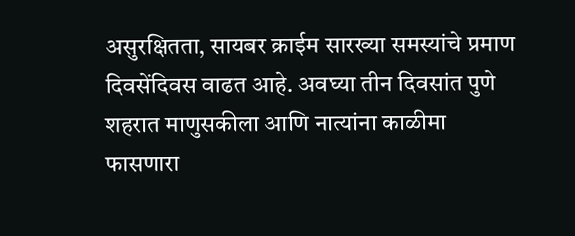असुरक्षितता, सायबर क्राईम सारख्या समस्यांचे प्रमाण दिवसेंदिवस वाढत आहे. अवघ्या तीन दिवसांत पुणे शहरात माणुसकीला आणि नात्यांना काळीमा फासणारा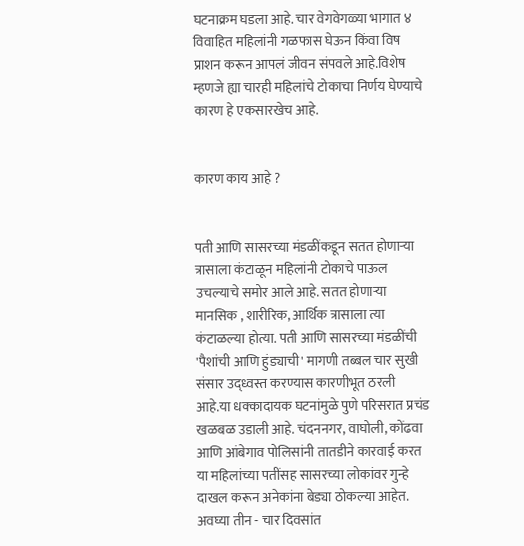घटनाक्रम घडला आहे. चार वेगवेगळ्या भागात ४ विवाहित महिलांनी गळफास घेऊन किंवा विष प्राशन करून आपलं जीवन संपवले आहे.विशेष म्हणजे ह्या चारही महिलांचे टोकाचा निर्णय घेण्याचे कारण हे एकसारखेच आहे.


कारण काय आहे ?


पती आणि सासरच्या मंडळींकडून सतत होणाऱ्या त्रासाला कंटाळून महिलांनी टोकाचे पाऊल उचल्याचे समोर आले आहे. सतत होणाऱ्या मानसिक , शारीरिक, आर्थिक त्रासाला त्या कंटाळल्या होत्या. पती आणि सासरच्या मंडळींची 'पैशांची आणि हुंड्याची' मागणी तब्बल चार सुखी संसार उद्ध्वस्त करण्यास कारणीभूत ठरली आहे.या धक्कादायक घटनांमुळे पुणे परिसरात प्रचंड खळबळ उडाली आहे. चंदननगर, वाघोली, कोंढवा आणि आंबेगाव पोलिसांनी तातडीने कारवाई करत या महिलांच्या पतींसह सासरच्या लोकांवर गुन्हे दाखल करून अनेकांना बेड्या ठोकल्या आहेत. अवघ्या तीन - चार दिवसांत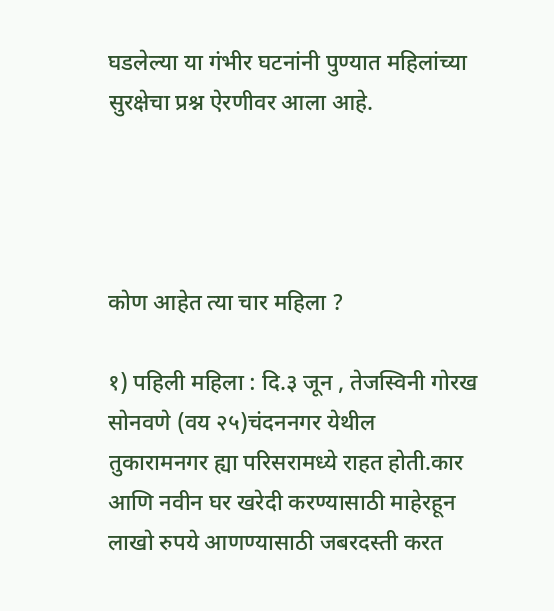घडलेल्या या गंभीर घटनांनी पुण्यात महिलांच्या सुरक्षेचा प्रश्न ऐरणीवर आला आहे.




कोण आहेत त्या चार महिला ?

१) पहिली महिला : दि.३ जून , तेजस्विनी गोरख सोनवणे (वय २५)चंदननगर येथील तुकारामनगर ह्या परिसरामध्ये राहत होती.कार आणि नवीन घर खरेदी करण्यासाठी माहेरहून लाखो रुपये आणण्यासाठी जबरदस्ती करत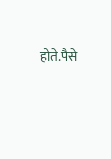होते.पैसे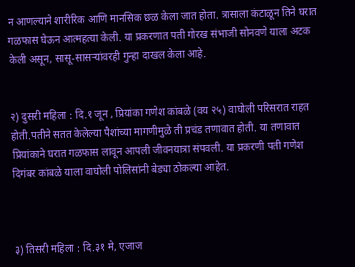न आणल्याने शारीरिक आणि मानसिक छळ केला जात होता. त्रासाला कंटाळून तिने घरात गळफास घेऊन आत्महत्या केली. या प्रकरणात पती गोरख संभाजी सोनवणे याला अटक केली असून, सासू-सासऱ्यांवरही गुन्हा दाखल केला आहे.


२) दुसरी महिला : दि.१ जून , प्रियांका गणेश कांबळे (वय २५) वाघोली परिसरात राहत होती.पतीने सतत केलेल्या पैशांच्या मागणीमुळे ती प्रचंड तणावात होती. या तणावात प्रियांकाने घरात गळफास लावून आपली जीवनयात्रा संपवली. या प्रकरणी पती गणेश दिगंबर कांबळे याला वाघोली पोलिसांनी बेड्या ठोकल्या आहेत.



३) तिसरी महिला : दि.३१ मे, एजाज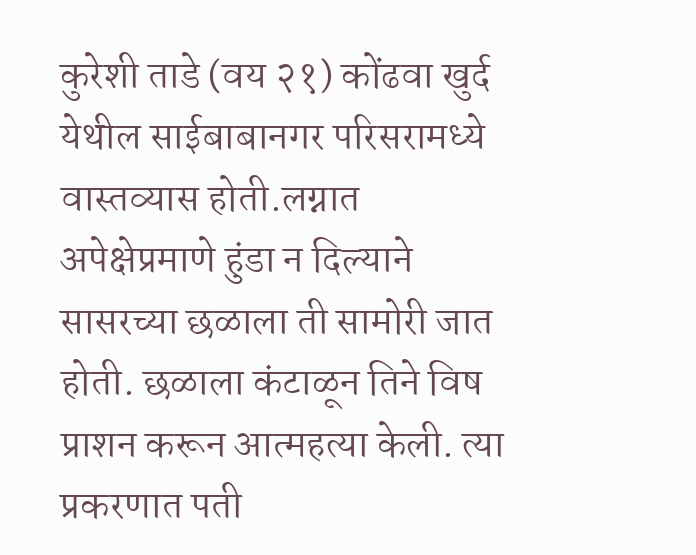कुरेशी ताडे (वय २१) कोंढवा खुर्द येथील साईबाबानगर परिसरामध्ये वास्तव्यास होती.लग्नात अपेक्षेप्रमाणे हुंडा न दिल्याने सासरच्या छळाला ती सामोरी जात होती. छळाला कंटाळून तिने विष प्राशन करून आत्महत्या केली. त्या प्रकरणात पती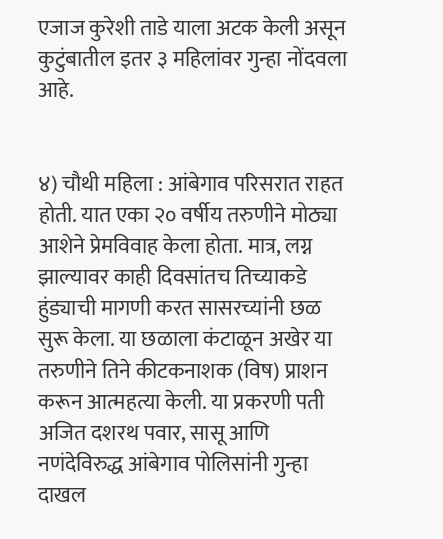एजाज कुरेशी ताडे याला अटक केली असून कुटुंबातील इतर ३ महिलांवर गुन्हा नोंदवला आहे.


४) चौथी महिला : आंबेगाव परिसरात राहत होती. यात एका २० वर्षीय तरुणीने मोठ्या आशेने प्रेमविवाह केला होता. मात्र, लग्न झाल्यावर काही दिवसांतच तिच्याकडे हुंड्याची मागणी करत सासरच्यांनी छळ सुरू केला. या छळाला कंटाळून अखेर या तरुणीने तिने कीटकनाशक (विष) प्राशन करून आत्महत्या केली. या प्रकरणी पती अजित दशरथ पवार, सासू आणि नणंदेविरुद्ध आंबेगाव पोलिसांनी गुन्हा दाखल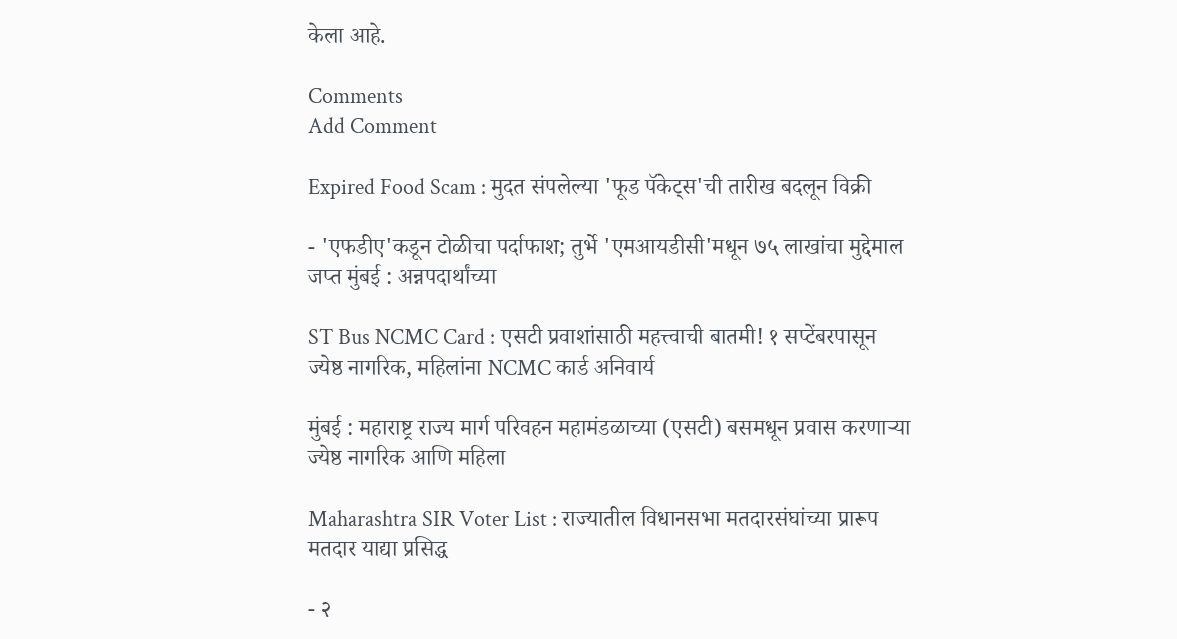केला आहे.

Comments
Add Comment

Expired Food Scam : मुदत संपलेल्या 'फूड पॅकेट्स'ची तारीख बदलून विक्री

- 'एफडीए'कडून टोळीचा पर्दाफाश; तुर्भे 'एमआयडीसी'मधून ७५ लाखांचा मुद्देमाल जप्त मुंबई : अन्नपदार्थांच्या

ST Bus NCMC Card : एसटी प्रवाशांसाठी महत्त्वाची बातमी! १ सप्टेंबरपासून ज्येष्ठ नागरिक, महिलांना NCMC कार्ड अनिवार्य

मुंबई : महाराष्ट्र राज्य मार्ग परिवहन महामंडळाच्या (एसटी) बसमधून प्रवास करणाऱ्या ज्येष्ठ नागरिक आणि महिला

Maharashtra SIR Voter List : राज्यातील विधानसभा मतदारसंघांच्या प्रारूप मतदार याद्या प्रसिद्ध

- २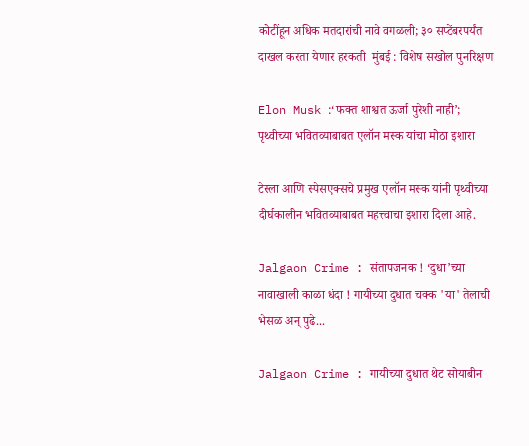कोटींहून अधिक मतदारांची नावे वगळली; ३० सप्टेंबरपर्यंत दाखल करता येणार हरकती  मुंबई : विशेष सखोल पुनरिक्षण

Elon Musk :‘फक्त शाश्वत ऊर्जा पुरेशी नाही’; पृथ्वीच्या भवितव्याबाबत एलॉन मस्क यांचा मोठा इशारा

टेस्ला आणि स्पेसएक्सचे प्रमुख एलॉन मस्क यांनी पृथ्वीच्या दीर्घकालीन भवितव्याबाबत महत्त्वाचा इशारा दिला आहे.

Jalgaon Crime : संतापजनक ! ‘दुधा’च्या नावाखाली काळा धंदा ! गायीच्या दुधात चक्क 'या' तेलाची भेसळ अन् पुढे...

Jalgaon Crime : गायीच्या दुधात थेट सोयाबीन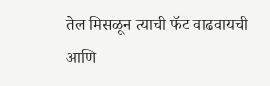तेल मिसळून त्याची फॅट वाढवायची आणि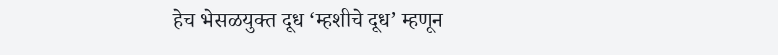हेच भेसळयुक्त दूध ‘म्हशीचे दूध’ म्हणून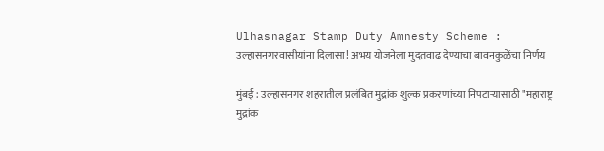Ulhasnagar Stamp Duty Amnesty Scheme : उल्हासनगरवासीयांना दिलासा! अभय योजनेला मुदतवाढ देण्याचा बावनकुळेंचा निर्णय

मुंबई : उल्हासनगर शहरातील प्रलंबित मुद्रांक शुल्क प्रकरणांच्या निपटाऱ्यासाठी "महाराष्ट्र मुद्रांक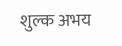शुल्क अभय